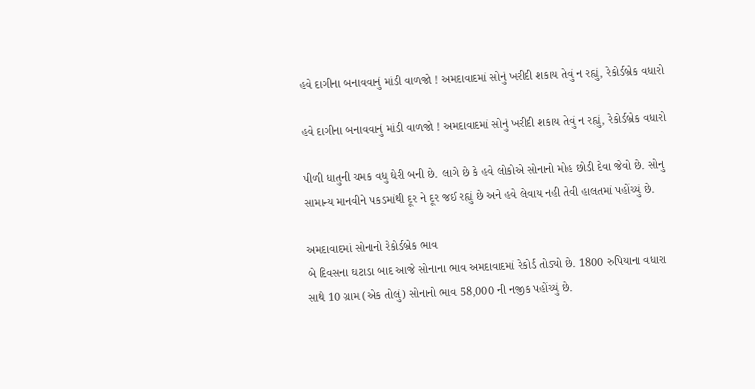હવે દાગીના બનાવવાનું માંડી વાળજો ! અમદાવાદમાં સોનું ખરીદી શકાય તેવું ન રહ્યું, રેકોર્ડબ્રેક વધારો

હવે દાગીના બનાવવાનું માંડી વાળજો ! અમદાવાદમાં સોનું ખરીદી શકાય તેવું ન રહ્યું, રેકોર્ડબ્રેક વધારો

પીળી ધાતુની ચમક વધુ ઘેરી બની છે. લાગે છે કે હવે લોકોએ સોનાનો મોહ છોડી દેવા જેવો છે. સોનુ સામાન્ય માનવીને પકડમાંથી દૂર ને દૂર જઈ રહ્યું છે અને હવે લેવાય નહી તેવી હાલતમાં પહોંચ્યું છે.

અમદાવાદમાં સોનાનો રેકોર્ડબ્રેક ભાવ
બે દિવસના ઘટાડા બાદ આજે સોનાના ભાવ અમદાવાદમાં રેકોર્ડ તોડ્યો છે. 1800 રુપિયાના વધારા સાથે 10 ગ્રામ (એક તોલું) સોનાનો ભાવ 58,000 ની નજીક પહોંચ્યું છે.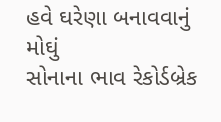હવે ઘરેણા બનાવવાનું મોઘું
સોનાના ભાવ રેકોર્ડબ્રેક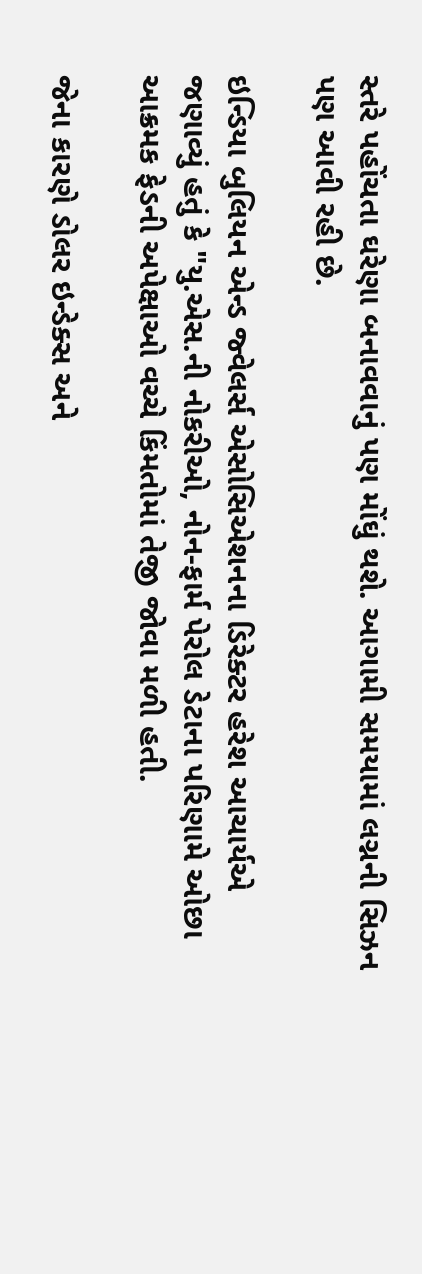સ્તરે પહોંચતા ઘરેણા બનાવવાનું પણ મોંઘું થશે. આગામી સમયામાં લગ્નની સિઝન પણ આવી રહી છે.

ઇન્ડિયા બુલિયન એન્ડ જ્વેલર્સ એસોસિએશનના ડિરેક્ટર હરેશ આચાર્યએ જણાવ્યું હતું કે "યુ.એસ.ની નોકરીઓ, નોન-ફાર્મ પેરોલ ડેટાના પરિણામે ઓછા આક્રમક ફેડની અપેક્ષાઓ વચ્ચે કિંમતોમાં તેજી જોવા મળી હતી.

જેના કારણે ડોલર ઇન્ડેક્સ અને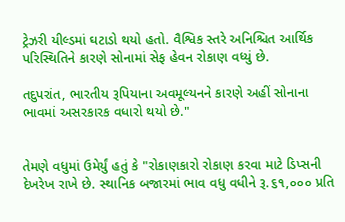ટ્રેઝરી યીલ્ડમાં ઘટાડો થયો હતો. વૈશ્વિક સ્તરે અનિશ્ચિત આર્થિક પરિસ્થિતિને કારણે સોનામાં સેફ હેવન રોકાણ વધ્યું છે.

તદુપરાંત, ભારતીય રૂપિયાના અવમૂલ્યનને કારણે અહીં સોનાના ભાવમાં અસરકારક વધારો થયો છે."


તેમણે વધુમાં ઉમેર્યું હતું કે "રોકાણકારો રોકાણ કરવા માટે ડિપ્સની દેખરેખ રાખે છે. સ્થાનિક બજારમાં ભાવ વધુ વધીને રૂ.૬૧,૦૦૦ પ્રતિ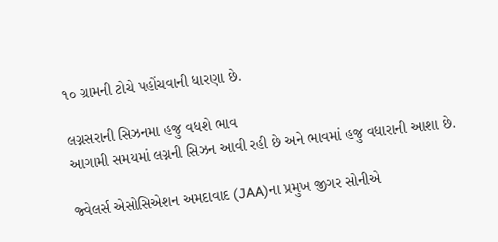૧૦ ગ્રામની ટોચે પહોંચવાની ધારણા છે.

લગ્નસરાની સિઝનમા હજુ વધશે ભાવ
આગામી સમયમાં લગ્નની સિઝન આવી રહી છે અને ભાવમાં હજુ વધારાની આશા છે.

જ્વેલર્સ એસોસિએશન અમદાવાદ (JAA)ના પ્રમુખ જીગર સોનીએ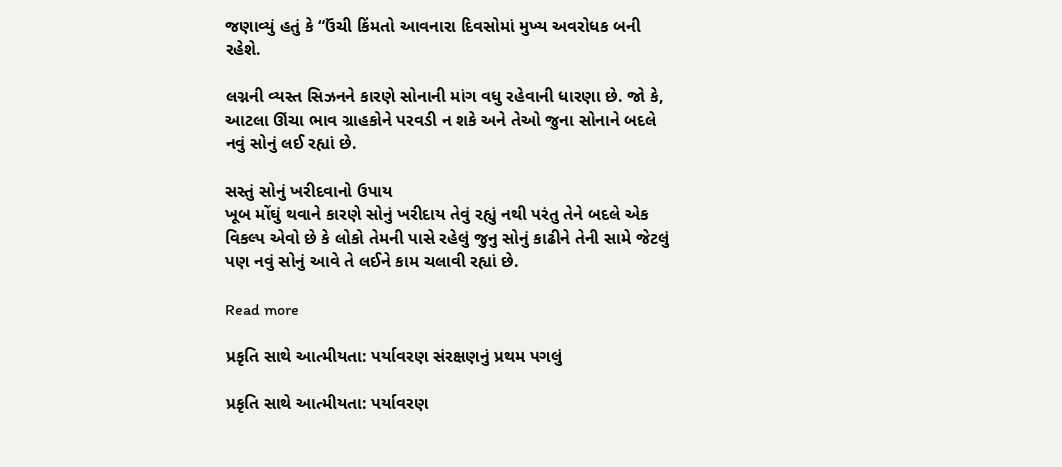જણાવ્યું હતું કે “ઉંચી કિંમતો આવનારા દિવસોમાં મુખ્ય અવરોધક બની રહેશે.

લગ્નની વ્યસ્ત સિઝનને કારણે સોનાની માંગ વધુ રહેવાની ધારણા છે. જો કે, આટલા ઊંચા ભાવ ગ્રાહકોને પરવડી ન શકે અને તેઓ જુના સોનાને બદલે નવું સોનું લઈ રહ્યાં છે.

સસ્તું સોનું ખરીદવાનો ઉપાય
ખૂબ મોંઘું થવાને કારણે સોનું ખરીદાય તેવું રહ્યું નથી પરંતુ તેને બદલે એક વિકલ્પ એવો છે કે લોકો તેમની પાસે રહેલું જુનુ સોનું કાઢીને તેની સામે જેટલું પણ નવું સોનું આવે તે લઈને કામ ચલાવી રહ્યાં છે.

Read more

પ્રકૃતિ સાથે આત્મીયતા: પર્યાવરણ સંરક્ષણનું પ્રથમ પગલું

પ્રકૃતિ સાથે આત્મીયતા: પર્યાવરણ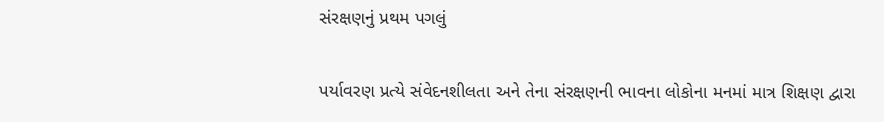સંરક્ષણનું પ્રથમ પગલું

પર્યાવરણ પ્રત્યે સંવેદનશીલતા અને તેના સંરક્ષણની ભાવના લોકોના મનમાં માત્ર શિક્ષણ દ્વારા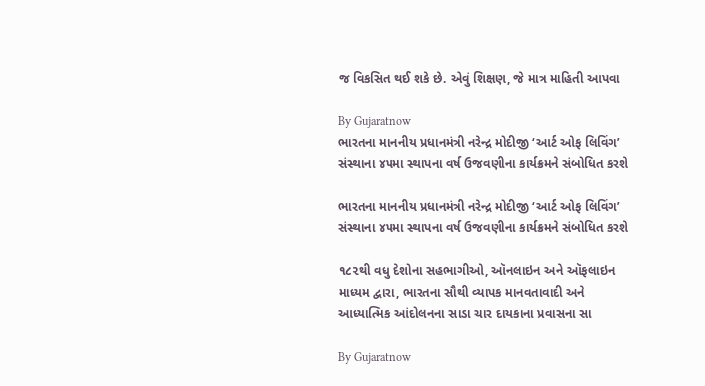જ વિકસિત થઈ શકે છે. એવું શિક્ષણ, જે માત્ર માહિતી આપવા

By Gujaratnow
ભારતના માનનીય પ્રધાનમંત્રી નરેન્દ્ર મોદીજી ‘આર્ટ ઓફ લિવિંગ’ સંસ્થાના ૪૫મા સ્થાપના વર્ષ ઉજવણીના કાર્યક્રમને સંબોધિત કરશે

ભારતના માનનીય પ્રધાનમંત્રી નરેન્દ્ર મોદીજી ‘આર્ટ ઓફ લિવિંગ’ સંસ્થાના ૪૫મા સ્થાપના વર્ષ ઉજવણીના કાર્યક્રમને સંબોધિત કરશે

૧૮૨થી વધુ દેશોના સહભાગીઓ, ઑનલાઇન અને ઑફલાઇન માધ્યમ દ્વારા, ભારતના સૌથી વ્યાપક માનવતાવાદી અને આધ્યાત્મિક આંદોલનના સાડા ચાર દાયકાના પ્રવાસના સા

By Gujaratnow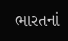ભારતનાં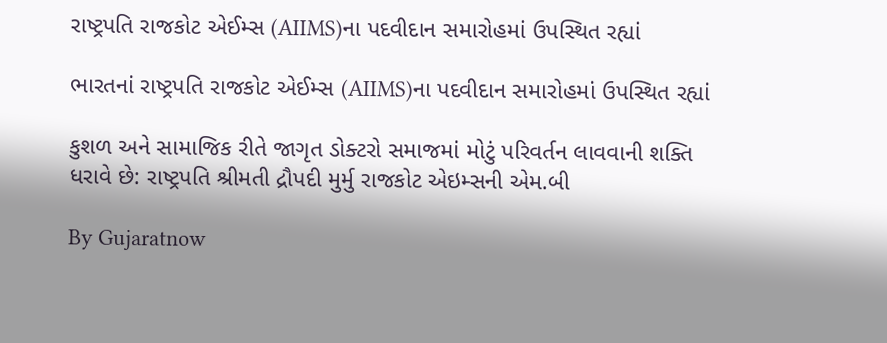રાષ્ટ્રપતિ રાજકોટ એઈમ્સ (AIIMS)ના પદવીદાન સમારોહમાં ઉપસ્થિત રહ્યાં

ભારતનાં રાષ્ટ્રપતિ રાજકોટ એઈમ્સ (AIIMS)ના પદવીદાન સમારોહમાં ઉપસ્થિત રહ્યાં

કુશળ અને સામાજિક રીતે જાગૃત ડોક્ટરો સમાજમાં મોટું પરિવર્તન લાવવાની શક્તિ ધરાવે છે: રાષ્ટ્રપતિ શ્રીમતી દ્રૌપદી મુર્મુ રાજકોટ એઇમ્સની એમ.બી

By Gujaratnow